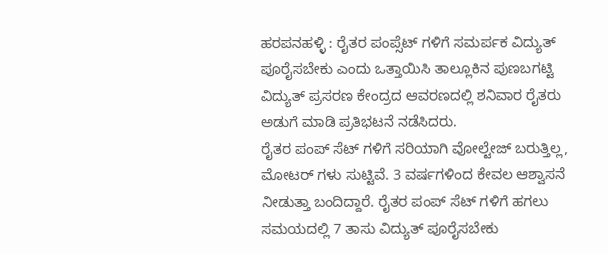ಹರಪನಹಳ್ಳಿ : ರೈತರ ಪಂಪ್ಸೆಟ್ ಗಳಿಗೆ ಸಮರ್ಪಕ ವಿದ್ಯುತ್ ಪೂರೈಸಬೇಕು ಎಂದು ಒತ್ತಾಯಿಸಿ ತಾಲ್ಲೂಕಿನ ಪುಣಬಗಟ್ಟಿ ವಿದ್ಯುತ್ ಪ್ರಸರಣ ಕೇಂದ್ರದ ಆವರಣದಲ್ಲಿ ಶನಿವಾರ ರೈತರು ಅಡುಗೆ ಮಾಡಿ ಪ್ರತಿಭಟನೆ ನಡೆಸಿದರು.
ರೈತರ ಪಂಪ್ ಸೆಟ್ ಗಳಿಗೆ ಸರಿಯಾಗಿ ವೋಲ್ಟೇಜ್ ಬರುತ್ತಿಲ್ಲ, ಮೋಟರ್ ಗಳು ಸುಟ್ಟಿವೆ. 3 ವರ್ಷಗಳಿಂದ ಕೇವಲ ಆಶ್ವಾಸನೆ ನೀಡುತ್ತಾ ಬಂದಿದ್ದಾರೆ. ರೈತರ ಪಂಪ್ ಸೆಟ್ ಗಳಿಗೆ ಹಗಲು ಸಮಯದಲ್ಲಿ 7 ತಾಸು ವಿದ್ಯುತ್ ಪೂರೈಸಬೇಕು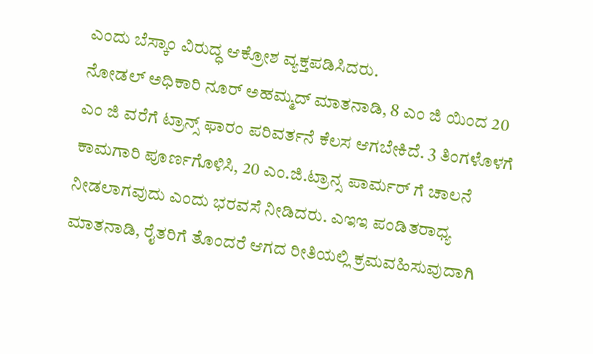ಎಂದು ಬೆಸ್ಕಾಂ ವಿರುದ್ಧ ಆಕ್ರೋಶ ವ್ಯಕ್ತಪಡಿಸಿದರು.
ನೋಡಲ್ ಅಧಿಕಾರಿ ನೂರ್ ಅಹಮ್ಮದ್ ಮಾತನಾಡಿ, 8 ಎಂ ಜಿ ಯಿಂದ 20 ಎಂ ಜಿ ವರೆಗೆ ಟ್ರಾನ್ಸ್ ಫಾರಂ ಪರಿವರ್ತನೆ ಕೆಲಸ ಆಗಬೇಕಿದೆ. 3 ತಿಂಗಳೊಳಗೆ ಕಾಮಗಾರಿ ಪೂರ್ಣಗೊಳಿಸಿ, 20 ಎಂ.ಜಿ.ಟ್ರಾನ್ಸ ಪಾರ್ಮರ್ ಗೆ ಚಾಲನೆ ನೀಡಲಾಗವುದು ಎಂದು ಭರವಸೆ ನೀಡಿದರು. ಎಇಇ ಪಂಡಿತರಾಧ್ಯ ಮಾತನಾಡಿ, ರೈತರಿಗೆ ತೊಂದರೆ ಆಗದ ರೀತಿಯಲ್ಲಿ ಕ್ರಮವಹಿಸುವುದಾಗಿ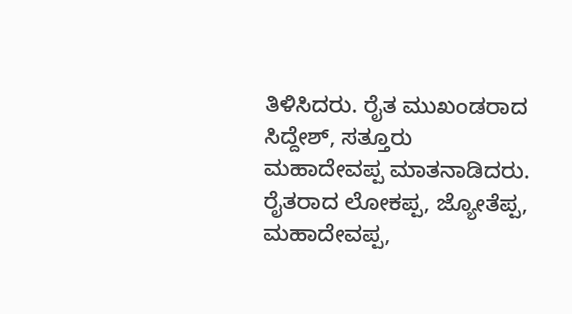ತಿಳಿಸಿದರು. ರೈತ ಮುಖಂಡರಾದ ಸಿದ್ದೇಶ್, ಸತ್ತೂರು ಮಹಾದೇವಪ್ಪ ಮಾತನಾಡಿದರು. ರೈತರಾದ ಲೋಕಪ್ಪ, ಜ್ಯೋತೆಪ್ಪ, ಮಹಾದೇವಪ್ಪ,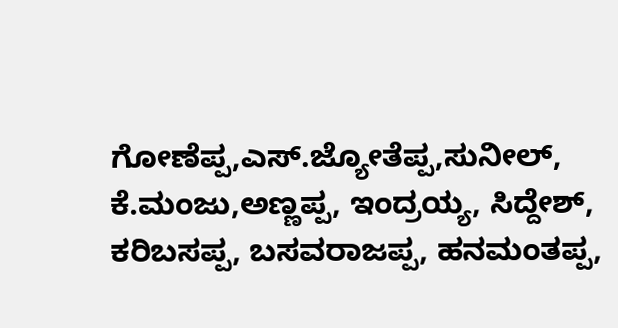ಗೋಣೆಪ್ಪ,ಎಸ್.ಜ್ಯೋತೆಪ್ಪ,ಸುನೀಲ್, ಕೆ.ಮಂಜು,ಅಣ್ಣಪ್ಪ, ಇಂದ್ರಯ್ಯ, ಸಿದ್ದೇಶ್, ಕರಿಬಸಪ್ಪ, ಬಸವರಾಜಪ್ಪ, ಹನಮಂತಪ್ಪ,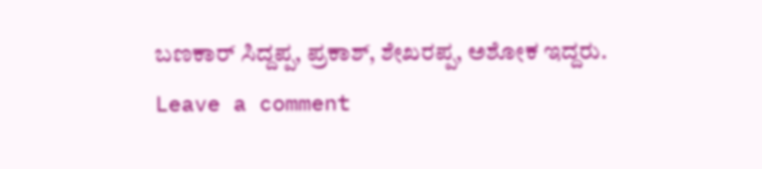ಬಣಕಾರ್ ಸಿದ್ದಪ್ಪ, ಪ್ರಕಾಶ್, ಶೇಖರಪ್ಪ, ಅಶೋಕ ಇದ್ದರು.
Leave a comment